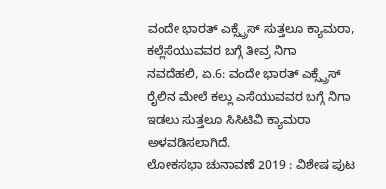ವಂದೇ ಭಾರತ್ ಎಕ್ಸ್ಪ್ರೆಸ್ ಸುತ್ತಲೂ ಕ್ಯಾಮರಾ, ಕಲ್ಲೆಸೆಯುವವರ ಬಗ್ಗೆ ತೀವ್ರ ನಿಗಾ
ನವದೆಹಲಿ, ಏ.6: ವಂದೇ ಭಾರತ್ ಎಕ್ಸ್ಪ್ರೆಸ್ ರೈಲಿನ ಮೇಲೆ ಕಲ್ಲು ಎಸೆಯುವವರ ಬಗ್ಗೆ ನಿಗಾ ಇಡಲು ಸುತ್ತಲೂ ಸಿಸಿಟಿವಿ ಕ್ಯಾಮರಾ ಅಳವಡಿಸಲಾಗಿದೆ.
ಲೋಕಸಭಾ ಚುನಾವಣೆ 2019 : ವಿಶೇಷ ಪುಟ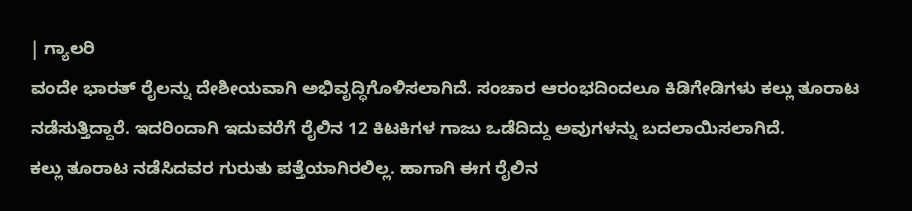| ಗ್ಯಾಲರಿ
ವಂದೇ ಭಾರತ್ ರೈಲನ್ನು ದೇಶೀಯವಾಗಿ ಅಭಿವೃದ್ಧಿಗೊಳಿಸಲಾಗಿದೆ. ಸಂಚಾರ ಆರಂಭದಿಂದಲೂ ಕಿಡಿಗೇಡಿಗಳು ಕಲ್ಲು ತೂರಾಟ ನಡೆಸುತ್ತಿದ್ದಾರೆ. ಇದರಿಂದಾಗಿ ಇದುವರೆಗೆ ರೈಲಿನ 12 ಕಿಟಕಿಗಳ ಗಾಜು ಒಡೆದಿದ್ದು ಅವುಗಳನ್ನು ಬದಲಾಯಿಸಲಾಗಿದೆ.
ಕಲ್ಲು ತೂರಾಟ ನಡೆಸಿದವರ ಗುರುತು ಪತ್ತೆಯಾಗಿರಲಿಲ್ಲ. ಹಾಗಾಗಿ ಈಗ ರೈಲಿನ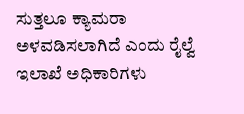ಸುತ್ತಲೂ ಕ್ಯಾಮರಾ ಅಳವಡಿಸಲಾಗಿದೆ ಎಂದು ರೈಲ್ವೆ ಇಲಾಖೆ ಅಧಿಕಾರಿಗಳು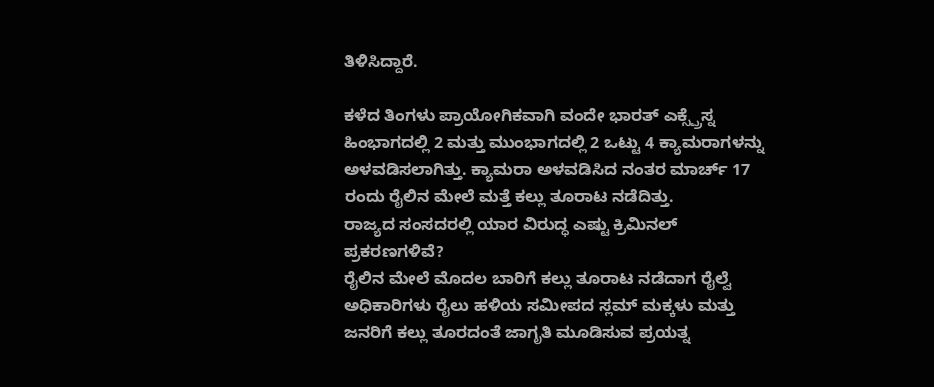ತಿಳಿಸಿದ್ದಾರೆ.

ಕಳೆದ ತಿಂಗಳು ಪ್ರಾಯೋಗಿಕವಾಗಿ ವಂದೇ ಭಾರತ್ ಎಕ್ಸ್ಪ್ರೆಸ್ನ ಹಿಂಭಾಗದಲ್ಲಿ 2 ಮತ್ತು ಮುಂಭಾಗದಲ್ಲಿ 2 ಒಟ್ಟು 4 ಕ್ಯಾಮರಾಗಳನ್ನು ಅಳವಡಿಸಲಾಗಿತ್ತು. ಕ್ಯಾಮರಾ ಅಳವಡಿಸಿದ ನಂತರ ಮಾರ್ಚ್ 17 ರಂದು ರೈಲಿನ ಮೇಲೆ ಮತ್ತೆ ಕಲ್ಲು ತೂರಾಟ ನಡೆದಿತ್ತು.
ರಾಜ್ಯದ ಸಂಸದರಲ್ಲಿ ಯಾರ ವಿರುದ್ಧ ಎಷ್ಟು ಕ್ರಿಮಿನಲ್ ಪ್ರಕರಣಗಳಿವೆ?
ರೈಲಿನ ಮೇಲೆ ಮೊದಲ ಬಾರಿಗೆ ಕಲ್ಲು ತೂರಾಟ ನಡೆದಾಗ ರೈಲ್ವೆ ಅಧಿಕಾರಿಗಳು ರೈಲು ಹಳಿಯ ಸಮೀಪದ ಸ್ಲಮ್ ಮಕ್ಕಳು ಮತ್ತು ಜನರಿಗೆ ಕಲ್ಲು ತೂರದಂತೆ ಜಾಗೃತಿ ಮೂಡಿಸುವ ಪ್ರಯತ್ನ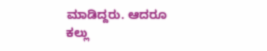ಮಾಡಿದ್ದರು. ಆದರೂ ಕಲ್ಲು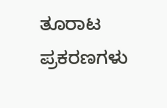ತೂರಾಟ ಪ್ರಕರಣಗಳು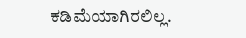ಕಡಿಮೆಯಾಗಿರಲಿಲ್ಲ.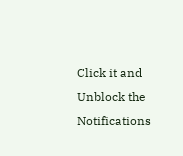Click it and Unblock the Notifications